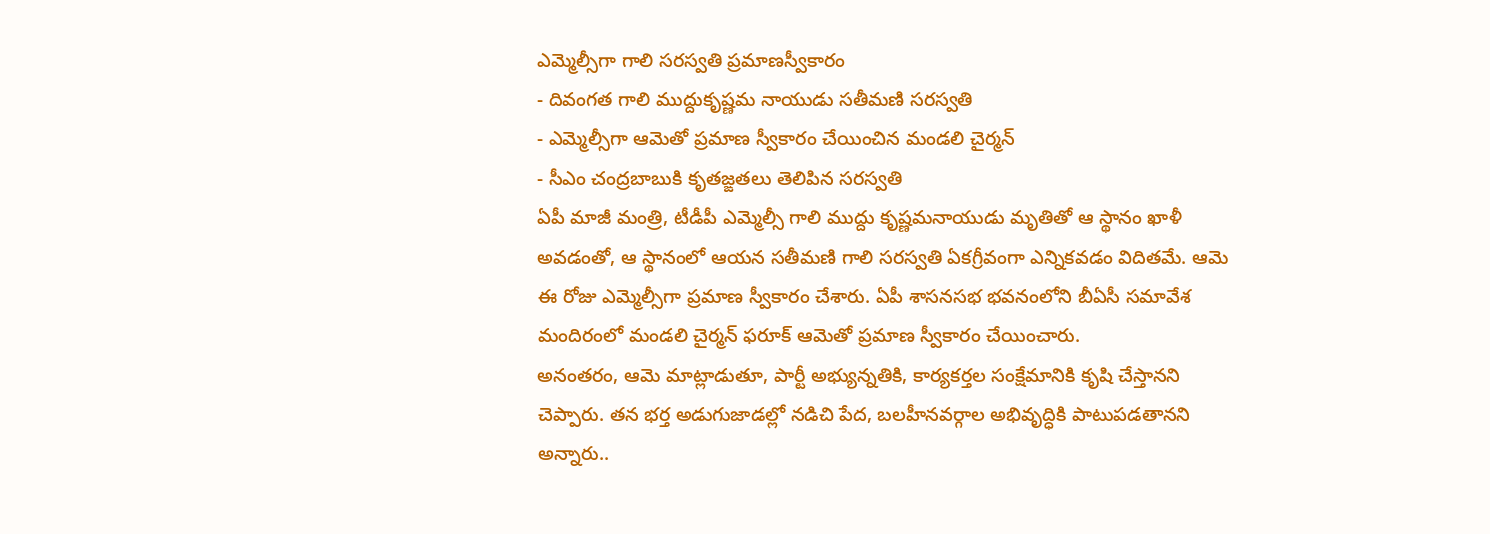ఎమ్మెల్సీగా గాలి సరస్వతి ప్రమాణస్వీకారం
- దివంగత గాలి ముద్దుకృష్ణమ నాయుడు సతీమణి సరస్వతి
- ఎమ్మెల్సీగా ఆమెతో ప్రమాణ స్వీకారం చేయించిన మండలి చైర్మన్
- సీఎం చంద్రబాబుకి కృతజ్ఙతలు తెలిపిన సరస్వతి
ఏపీ మాజీ మంత్రి, టీడీపీ ఎమ్మెల్సీ గాలి ముద్దు కృష్ణమనాయుడు మృతితో ఆ స్థానం ఖాళీ అవడంతో, ఆ స్థానంలో ఆయన సతీమణి గాలి సరస్వతి ఏకగ్రీవంగా ఎన్నికవడం విదితమే. ఆమె ఈ రోజు ఎమ్మెల్సీగా ప్రమాణ స్వీకారం చేశారు. ఏపీ శాసనసభ భవనంలోని బీఏసీ సమావేశ మందిరంలో మండలి చైర్మన్ ఫరూక్ ఆమెతో ప్రమాణ స్వీకారం చేయించారు.
అనంతరం, ఆమె మాట్లాడుతూ, పార్టీ అభ్యున్నతికి, కార్యకర్తల సంక్షేమానికి కృషి చేస్తానని చెప్పారు. తన భర్త అడుగుజాడల్లో నడిచి పేద, బలహీనవర్గాల అభివృద్ధికి పాటుపడతానని అన్నారు..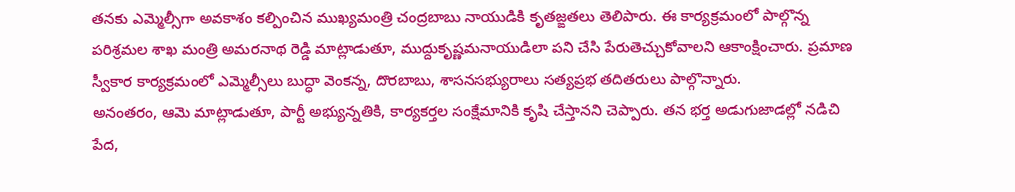తనకు ఎమ్మెల్సీగా అవకాశం కల్పించిన ముఖ్యమంత్రి చంద్రబాబు నాయుడికి కృతజ్ఙతలు తెలిపారు. ఈ కార్యక్రమంలో పాల్గొన్న పరిశ్రమల శాఖ మంత్రి అమరనాథ రెడ్డి మాట్లాడుతూ, ముద్దుకృష్ణమనాయుడిలా పని చేసి పేరుతెచ్చుకోవాలని ఆకాంక్షించారు. ప్రమాణ స్వీకార కార్యక్రమంలో ఎమ్మెల్సీలు బుద్ధా వెంకన్న, దొరబాబు, శాసనసభ్యురాలు సత్యప్రభ తదితరులు పాల్గొన్నారు.
అనంతరం, ఆమె మాట్లాడుతూ, పార్టీ అభ్యున్నతికి, కార్యకర్తల సంక్షేమానికి కృషి చేస్తానని చెప్పారు. తన భర్త అడుగుజాడల్లో నడిచి పేద,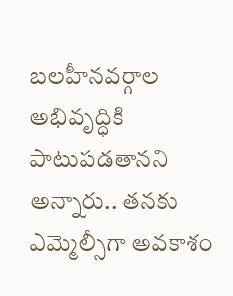బలహీనవర్గాల అభివృద్ధికి పాటుపడతానని అన్నారు.. తనకు ఎమ్మెల్సీగా అవకాశం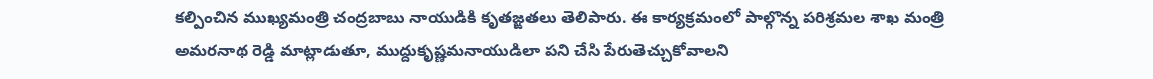కల్పించిన ముఖ్యమంత్రి చంద్రబాబు నాయుడికి కృతజ్ఙతలు తెలిపారు. ఈ కార్యక్రమంలో పాల్గొన్న పరిశ్రమల శాఖ మంత్రి అమరనాథ రెడ్డి మాట్లాడుతూ, ముద్దుకృష్ణమనాయుడిలా పని చేసి పేరుతెచ్చుకోవాలని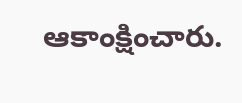ఆకాంక్షించారు.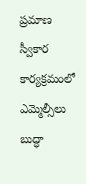ప్రమాణ స్వీకార కార్యక్రమంలో ఎమ్మెల్సీలు బుద్ధా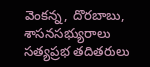వెంకన్న, దొరబాబు, శాసనసభ్యురాలు సత్యప్రభ తదితరులు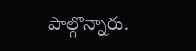పాల్గొన్నారు.